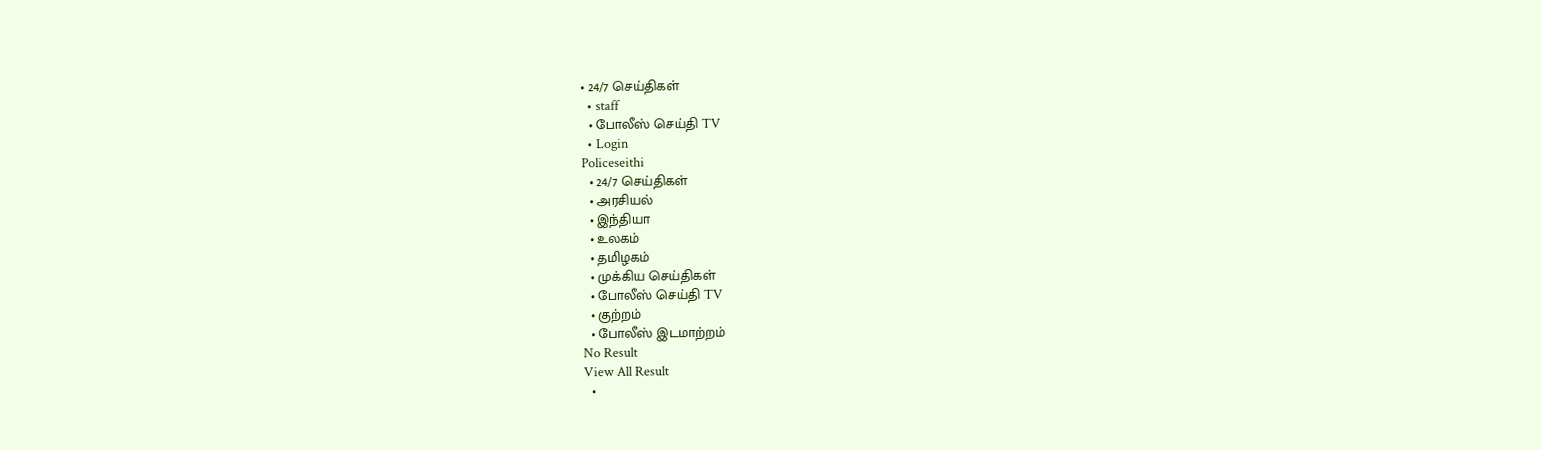• 24/7 செய்திகள்
  • staff
  • போலீஸ் செய்தி TV
  • Login
Policeseithi
  • 24/7 செய்திகள்
  • அரசியல்
  • இந்தியா
  • உலகம்
  • தமிழகம்
  • முக்கிய செய்திகள்
  • போலீஸ் செய்தி TV
  • குற்றம்
  • போலீஸ் இடமாற்றம்
No Result
View All Result
  •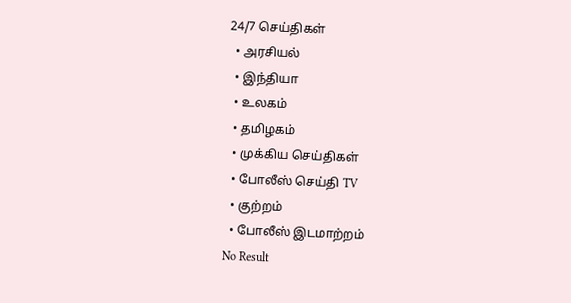24/7 செய்திகள்
  • அரசியல்
  • இந்தியா
  • உலகம்
  • தமிழகம்
  • முக்கிய செய்திகள்
  • போலீஸ் செய்தி TV
  • குற்றம்
  • போலீஸ் இடமாற்றம்
No Result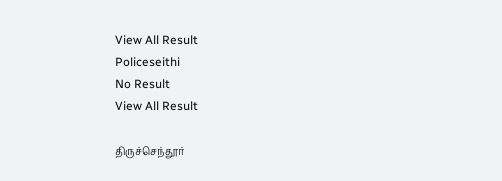View All Result
Policeseithi
No Result
View All Result

திருச்செந்தூர்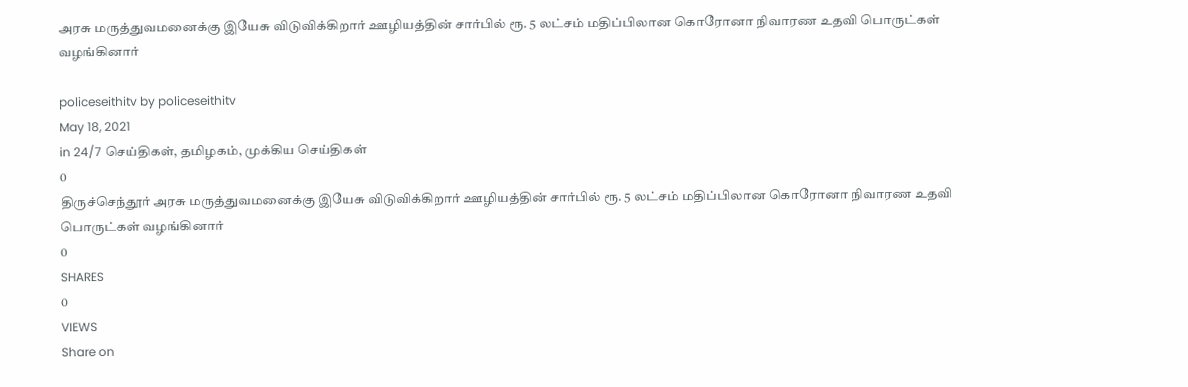அரசு மருத்துவமனைக்கு இயேசு விடுவிக்கிறார் ஊழியத்தின் சார்பில் ரூ. 5 லட்சம் மதிப்பிலான கொரோனா நிவாரண உதவி பொருட்கள் வழங்கினார்

policeseithitv by policeseithitv
May 18, 2021
in 24/7 செய்திகள், தமிழகம், முக்கிய செய்திகள்
0
திருச்செந்தூர் அரசு மருத்துவமனைக்கு இயேசு விடுவிக்கிறார் ஊழியத்தின் சார்பில் ரூ. 5 லட்சம் மதிப்பிலான கொரோனா நிவாரண உதவி பொருட்கள் வழங்கினார்
0
SHARES
0
VIEWS
Share on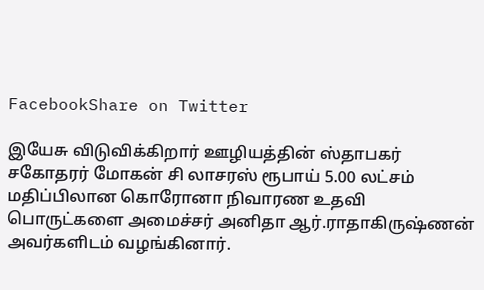FacebookShare on Twitter

இயேசு விடுவிக்கிறார் ஊழியத்தின் ஸ்தாபகர் சகோதரர் மோகன் சி லாசரஸ் ரூபாய் 5.00 லட்சம் மதிப்பிலான கொரோனா நிவாரண உதவி பொருட்களை அமைச்சர் அனிதா ஆர்.ராதாகிருஷ்ணன் அவர்களிடம் வழங்கினார்.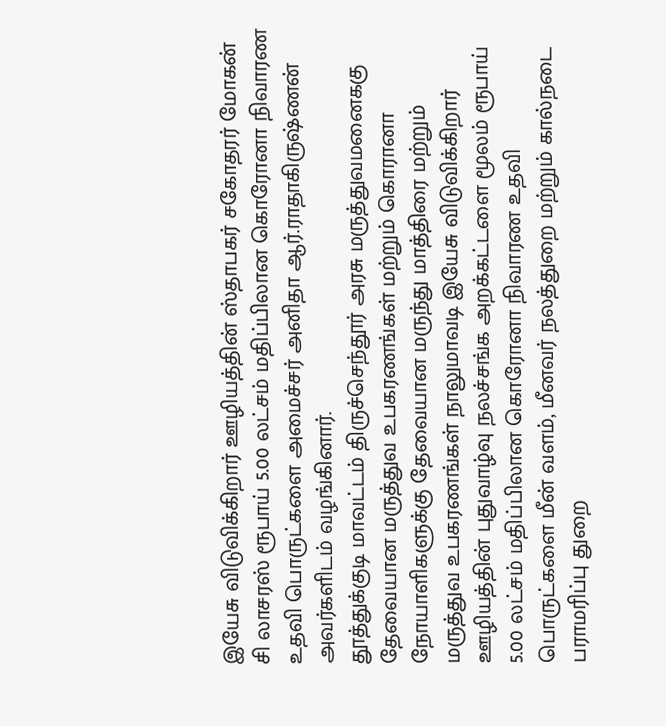இயேசு விடுவிக்கிறார் ஊழியத்தின் ஸ்தாபகர் சகோதரர் மோகன் சி லாசரஸ் ரூபாய் 5.00 லட்சம் மதிப்பிலான கொரோனா நிவாரண உதவி பொருட்களை அமைச்சர் அனிதா ஆர்.ராதாகிருஷ்ணன் அவர்களிடம் வழங்கினார்.
தூத்துக்குடி மாவட்டம் திருச்செந்தூர் அரசு மருத்துவமனைககு தேவையான மருத்துவ உபகரணங்கள் மற்றும் கொரானா நோயாளிகளுக்கு தேவையான மருந்து மாத்திரை மற்றும் மருத்துவ உபகரணங்கள் நாலுமாவடி இயேசு விடுவிக்கிறார் ஊழியத்தின் புதுவாழ்வு நலச்சங்க அறக்கட்டளை மூலம் ரூபாய் 5.00 லட்சம் மதிப்பிலான கொரோனா நிவாரண உதவி பொருட்களை மீன் வளம், மீனவர் நலத்துறை மற்றும் கால்நடை பராமரிப்பு துறை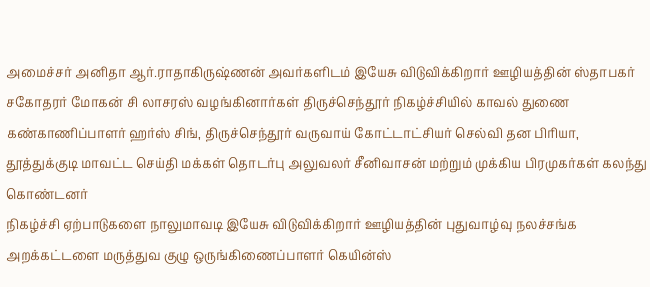அமைச்சர் அனிதா ஆர்.ராதாகிருஷ்ணன் அவர்களிடம் இயேசு விடுவிக்கிறார் ஊழியத்தின் ஸ்தாபகர் சகோதரர் மோகன் சி லாசரஸ் வழங்கினார்கள் திருச்செந்தூர் நிகழ்ச்சியில் காவல் துணை கண்காணிப்பாளர் ஹர்ஸ் சிங், திருச்செந்தூர் வருவாய் கோட்டாட்சியர் செல்வி தன பிரியா, தூத்துக்குடி மாவட்ட செய்தி மக்கள் தொடர்பு அலுவலர் சீனிவாசன் மற்றும் முக்கிய பிரமுகர்கள் கலந்து கொண்டனர்
நிகழ்ச்சி ஏற்பாடுகளை நாலுமாவடி இயேசு விடுவிக்கிறார் ஊழியத்தின் புதுவாழ்வு நலச்சங்க அறக்கட்டளை மருத்துவ குழு ஒருங்கிணைப்பாளர் கெயின்ஸ்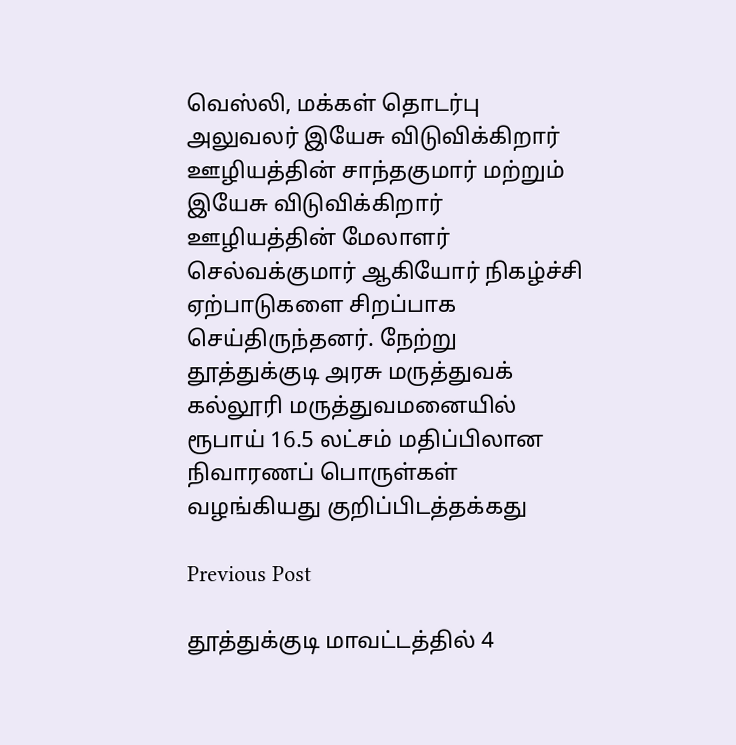வெஸ்லி, மக்கள் தொடர்பு அலுவலர் இயேசு விடுவிக்கிறார் ஊழியத்தின் சாந்தகுமார் மற்றும் இயேசு விடுவிக்கிறார் ஊழியத்தின் மேலாளர் செல்வக்குமார் ஆகியோர் நிகழ்ச்சி ஏற்பாடுகளை சிறப்பாக செய்திருந்தனர். நேற்று தூத்துக்குடி அரசு மருத்துவக் கல்லூரி மருத்துவமனையில் ரூபாய் 16.5 லட்சம் மதிப்பிலான நிவாரணப் பொருள்கள் வழங்கியது குறிப்பிடத்தக்கது

Previous Post

தூத்துக்குடி மாவட்டத்தில் 4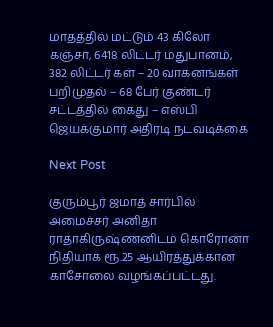மாதத்தில் மட்டும் 43 கிலோ கஞ்சா, 6418 லிட்டர் மதுபானம், 382 லிட்டர் கள் – 20 வாகனங்கள் பறிமுதல் – 68 பேர் குண்டர் சட்டத்தில் கைது – எஸ்பி ஜெயக்குமார் அதிரடி நடவடிக்கை

Next Post

குரும்பூர் ஜமாத் சார்பில் அமைச்சர் அனிதா ராதாகிருஷ்ணனிடம் கொரோனா நிதியாக ரூ.25 ஆயிரத்துக்கான காசோலை வழங்கப்பட்டது.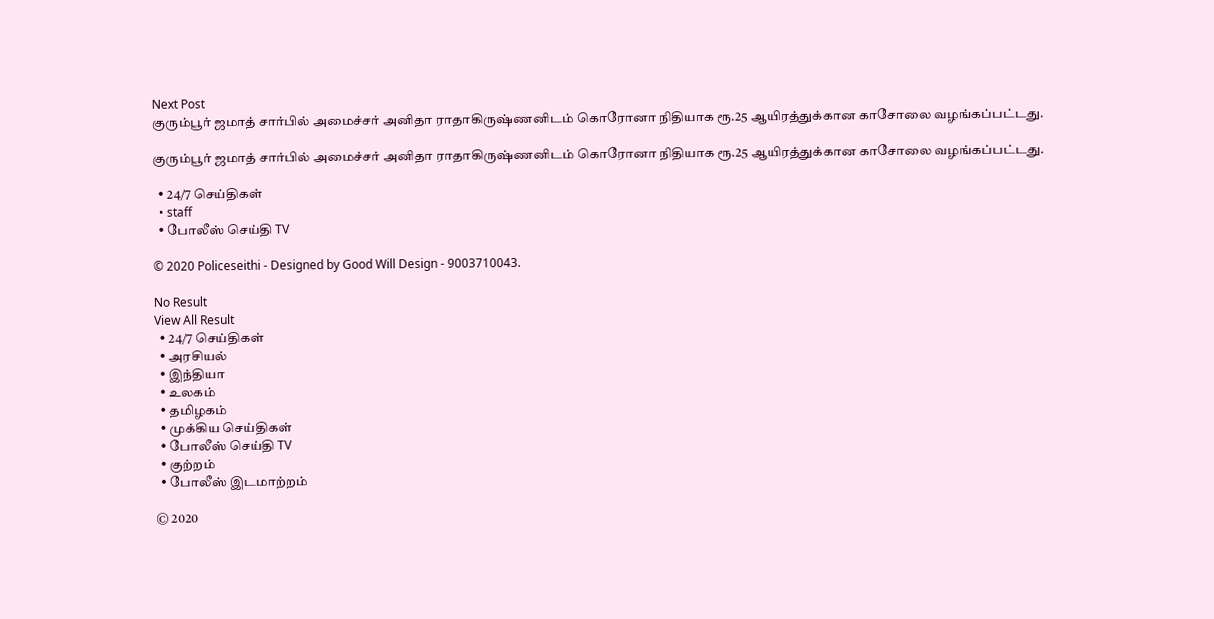Next Post
குரும்பூர் ஜமாத் சார்பில் அமைச்சர் அனிதா ராதாகிருஷ்ணனிடம் கொரோனா நிதியாக ரூ.25 ஆயிரத்துக்கான காசோலை வழங்கப்பட்டது.

குரும்பூர் ஜமாத் சார்பில் அமைச்சர் அனிதா ராதாகிருஷ்ணனிடம் கொரோனா நிதியாக ரூ.25 ஆயிரத்துக்கான காசோலை வழங்கப்பட்டது.

  • 24/7 செய்திகள்
  • staff
  • போலீஸ் செய்தி TV

© 2020 Policeseithi - Designed by Good Will Design - 9003710043.

No Result
View All Result
  • 24/7 செய்திகள்
  • அரசியல்
  • இந்தியா
  • உலகம்
  • தமிழகம்
  • முக்கிய செய்திகள்
  • போலீஸ் செய்தி TV
  • குற்றம்
  • போலீஸ் இடமாற்றம்

© 2020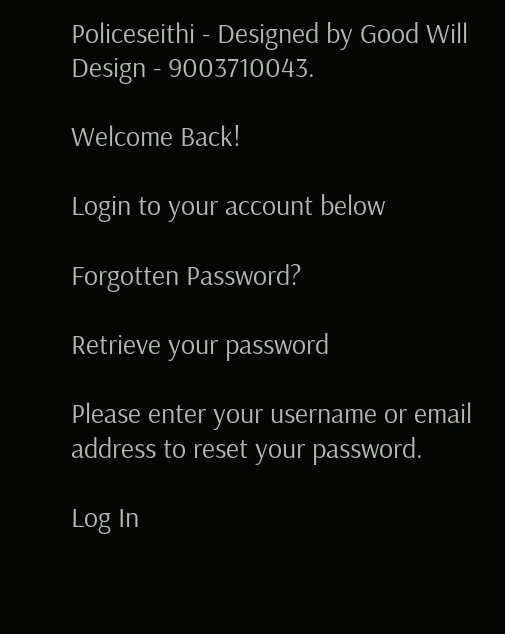Policeseithi - Designed by Good Will Design - 9003710043.

Welcome Back!

Login to your account below

Forgotten Password?

Retrieve your password

Please enter your username or email address to reset your password.

Log In